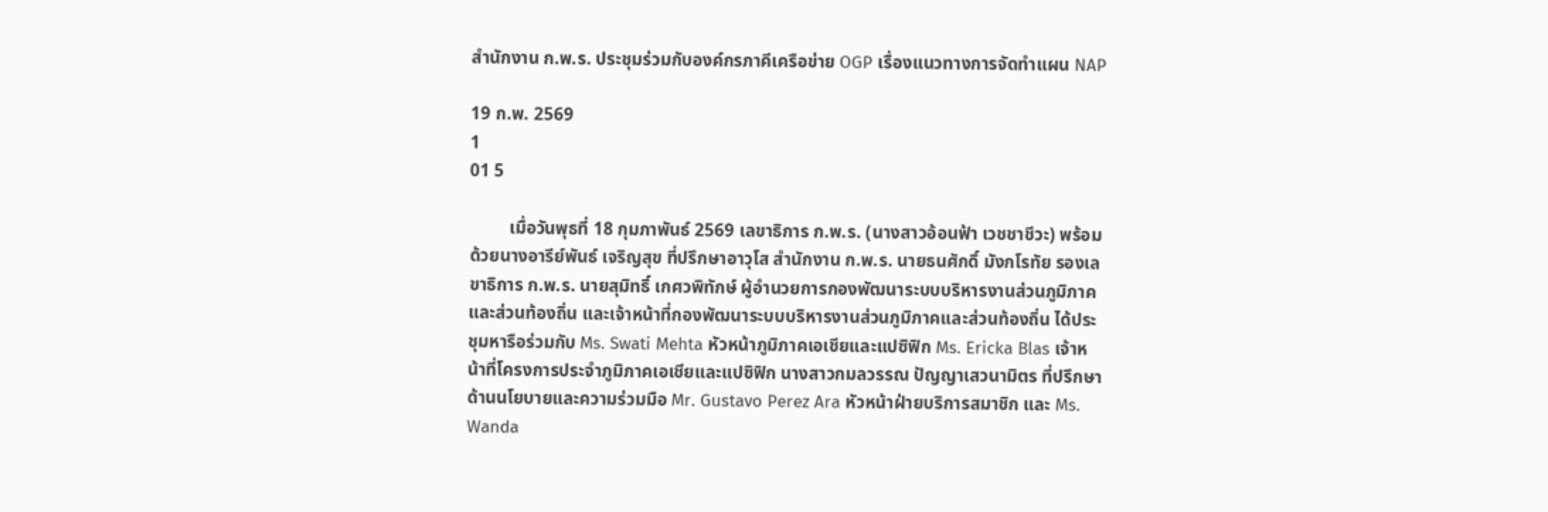สำนักงาน ก.พ.ร. ประชุมร่วมกับองค์กรภาคีเครือข่าย OGP เรื่องแนวทางการจัดทำแผน NAP

19 ก.พ. 2569
1
01 5

         เมื่อวันพุธที่ 18 กุมภาพันธ์ 2569 เลขาธิการ ก.พ.ร. (นางสาวอ้อนฟ้า เวชชาชีวะ) พร้อมด้วยนางอารีย์พันธ์ เจริญสุข ที่ปรึกษาอาวุโส สำนักงาน ก.พ.ร. นายธนศักดิ์ มังกโรทัย รองเลขาธิการ ก.พ.ร. นายสุมิทธิ์ เกศวพิทักษ์ ผู้อำนวยการกองพัฒนาระบบบริหารงานส่วนภูมิภาคและส่วนท้องถิ่น และเจ้าหน้าที่กองพัฒนาระบบบริหารงานส่วนภูมิภาคและส่วนท้องถิ่น ได้ประชุมหารือร่วมกับ Ms. Swati Mehta หัวหน้าภูมิภาคเอเชียและแปซิฟิก Ms. Ericka Blas เจ้าหน้าที่โครงการประจำภูมิภาคเอเชียและแปซิฟิก นางสาวกมลวรรณ ปัญญาเสวนามิตร ที่ปรึกษาด้านนโยบายและความร่วมมือ Mr. Gustavo Perez Ara หัวหน้าฝ่ายบริการสมาชิก และ Ms. Wanda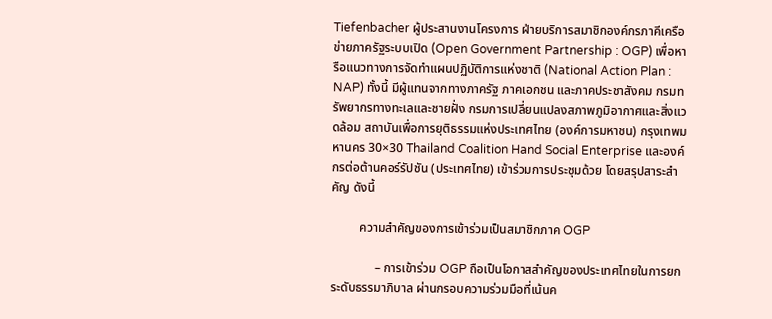Tiefenbacher ผู้ประสานงานโครงการ ฝ่ายบริการสมาชิกองค์กรภาคีเครือข่ายภาครัฐระบบเปิด (Open Government Partnership : OGP) เพื่อหารือแนวทางการจัดทำแผนปฏิบัติการแห่งชาติ (National Action Plan : NAP) ทั้งนี้ มีผู้แทนจากทางภาครัฐ ภาคเอกชน และภาคประชาสังคม กรมทรัพยากรทางทะเลและชายฝั่ง กรมการเปลี่ยนแปลงสภาพภูมิอากาศและสิ่งแวดล้อม สถาบันเพื่อการยุติธรรมแห่งประเทศไทย (องค์การมหาชน) กรุงเทพมหานคร 30×30 Thailand Coalition Hand Social Enterprise และองค์กรต่อต้านคอร์รัปชัน (ประเทศไทย) เข้าร่วมการประชุมด้วย โดยสรุปสาระสำคัญ ดังนี้

         ความสำคัญของการเข้าร่วมเป็นสมาชิกภาค OGP

              – การเข้าร่วม OGP ถือเป็นโอกาสสำคัญของประเทศไทยในการยกระดับธรรมาภิบาล ผ่านกรอบความร่วมมือที่เน้นค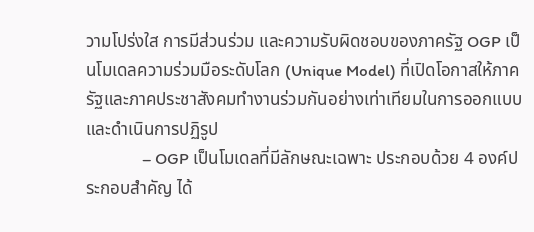วามโปร่งใส การมีส่วนร่วม และความรับผิดชอบของภาครัฐ OGP เป็นโมเดลความร่วมมือระดับโลก (Unique Model) ที่เปิดโอกาสให้ภาครัฐและภาคประชาสังคมทำงานร่วมกันอย่างเท่าเทียมในการออกแบบและดำเนินการปฏิรูป
              – OGP เป็นโมเดลที่มีลักษณะเฉพาะ ประกอบด้วย 4 องค์ประกอบสำคัญ ได้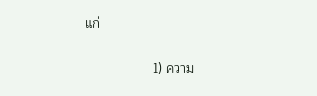แก่

                  1) ความ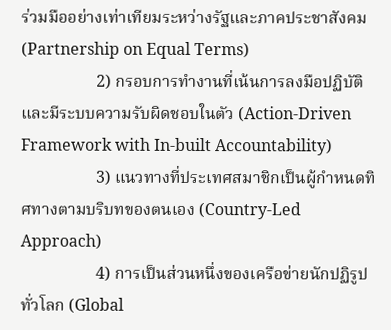ร่วมมืออย่างเท่าเทียมระหว่างรัฐและภาคประชาสังคม (Partnership on Equal Terms)
                  2) กรอบการทำงานที่เน้นการลงมือปฏิบัติและมีระบบความรับผิดชอบในตัว (Action-Driven Framework with In-built Accountability)
                  3) แนวทางที่ประเทศสมาชิกเป็นผู้กำหนดทิศทางตามบริบทของตนเอง (Country-Led Approach)
                  4) การเป็นส่วนหนึ่งของเครือข่ายนักปฏิรูปทั่วโลก (Global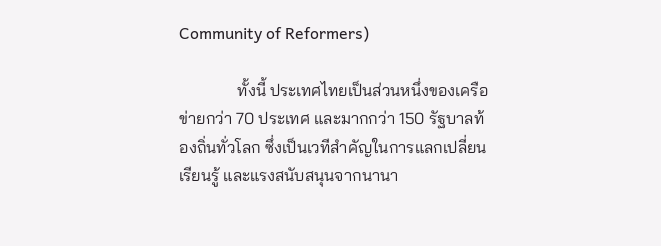Community of Reformers)

              ทั้งนี้ ประเทศไทยเป็นส่วนหนึ่งของเครือข่ายกว่า 70 ประเทศ และมากกว่า 150 รัฐบาลท้องถิ่นทั่วโลก ซึ่งเป็นเวทีสำคัญในการแลกเปลี่ยนเรียนรู้ และแรงสนับสนุนจากนานา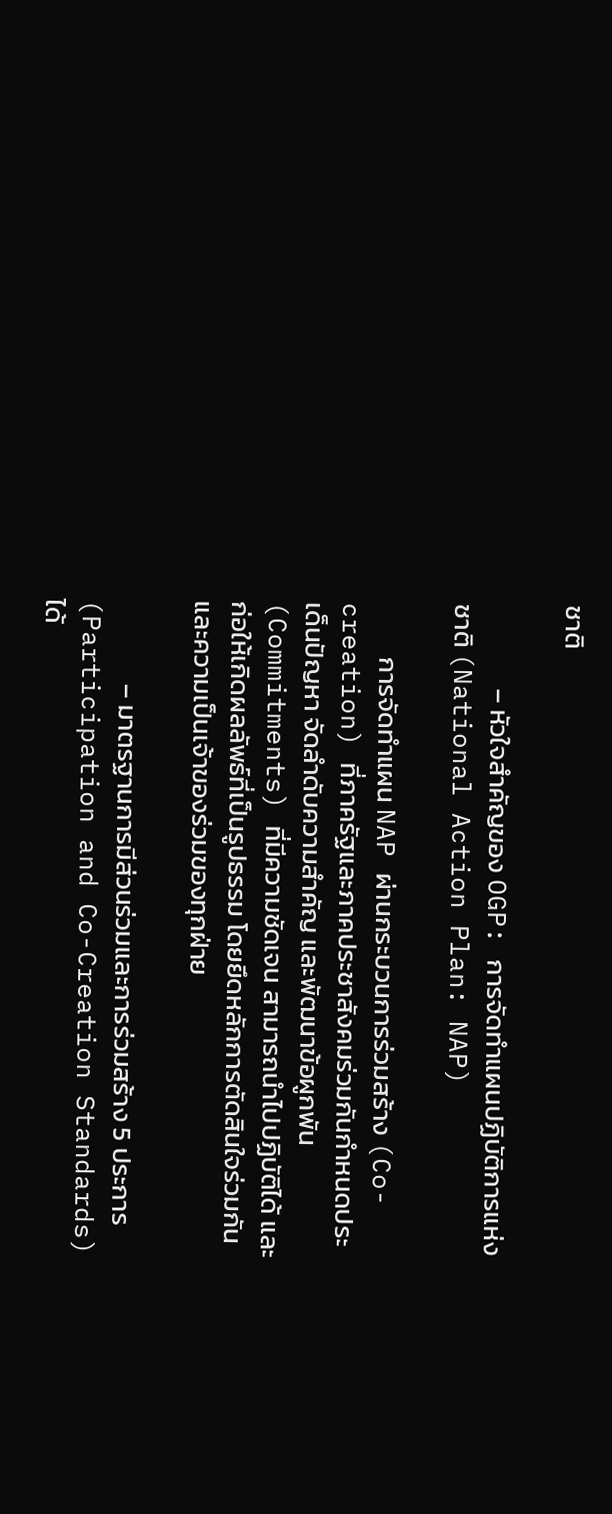ชาติ

              – หัวใจสำคัญของ OGP: การจัดทำแผนปฏิบัติการแห่งชาติ (National Action Plan: NAP)

         การจัดทำแผน NAP ผ่านกระบวนการร่วมสร้าง (Co-creation) ที่ภาครัฐและภาคประชาสังคมร่วมกันกำหนดประเด็นปัญหา จัดลำดับความสำคัญ และพัฒนาข้อผูกพัน (Commitments) ที่มีความชัดเจน สามารถนำไปปฏิบัติได้ และก่อให้เกิดผลลัพธ์ที่เป็นรูปธรรม โดยยึดหลักการตัดสินใจร่วมกันและความเป็นเจ้าของร่วมของทุกฝ่าย

              – มาตรฐานการมีส่วนร่วมและการร่วมสร้าง 5 ประการ (Participation and Co-Creation Standards) ได้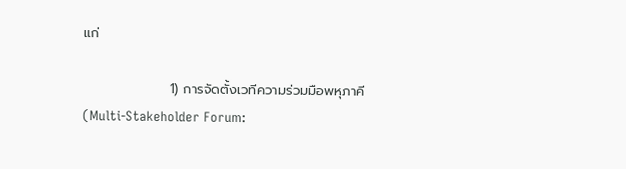แก่

                  1) การจัดตั้งเวทีความร่วมมือพหุภาคี (Multi-Stakeholder Forum: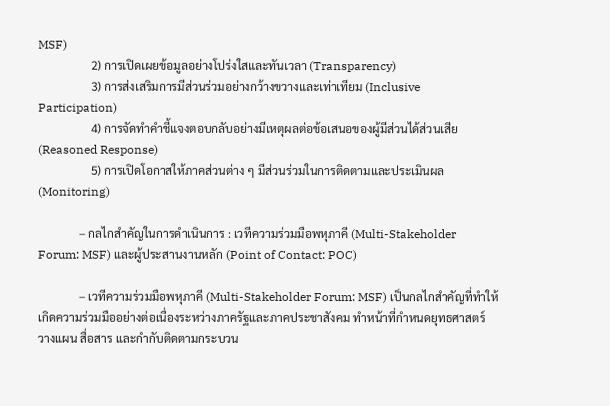MSF)
                  2) การเปิดเผยข้อมูลอย่างโปร่งใสและทันเวลา (Transparency)
                  3) การส่งเสริมการมีส่วนร่วมอย่างกว้างขวางและเท่าเทียม (Inclusive Participation)
                  4) การจัดทำคำชี้แจงตอบกลับอย่างมีเหตุผลต่อข้อเสนอของผู้มีส่วนได้ส่วนเสีย (Reasoned Response)
                  5) การเปิดโอกาสให้ภาคส่วนต่าง ๆ มีส่วนร่วมในการติดตามและประเมินผล (Monitoring)

              – กลไกสำคัญในการดำเนินการ : เวทีความร่วมมือพหุภาคี (Multi-Stakeholder Forum: MSF) และผู้ประสานงานหลัก (Point of Contact: POC)

              – เวทีความร่วมมือพหุภาคี (Multi-Stakeholder Forum: MSF) เป็นกลไกสำคัญที่ทำให้เกิดความร่วมมืออย่างต่อเนื่องระหว่างภาครัฐและภาคประชาสังคม ทำหน้าที่กำหนดยุทธศาสตร์ วางแผน สื่อสาร และกำกับติดตามกระบวน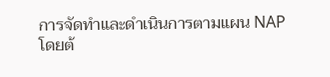การจัดทำและดำเนินการตามแผน NAP โดยต้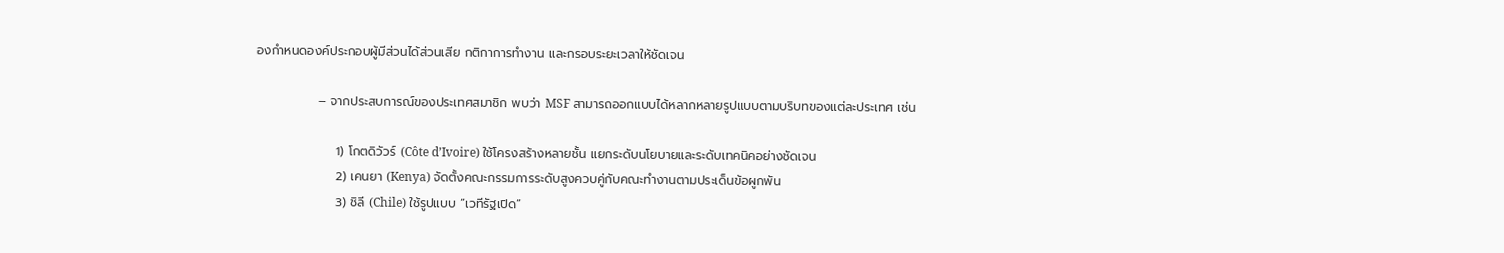องกำหนดองค์ประกอบผู้มีส่วนได้ส่วนเสีย กติกาการทำงาน และกรอบระยะเวลาให้ชัดเจน

              – จากประสบการณ์ของประเทศสมาชิก พบว่า MSF สามารถออกแบบได้หลากหลายรูปแบบตามบริบทของแต่ละประเทศ เช่น

                  1) โกตดิวัวร์ (Côte d’Ivoire) ใช้โครงสร้างหลายชั้น แยกระดับนโยบายและระดับเทคนิคอย่างชัดเจน
                  2) เคนยา (Kenya) จัดตั้งคณะกรรมการระดับสูงควบคู่กับคณะทำงานตามประเด็นข้อผูกพัน
                  3) ชิลี (Chile) ใช้รูปแบบ “เวทีรัฐเปิด”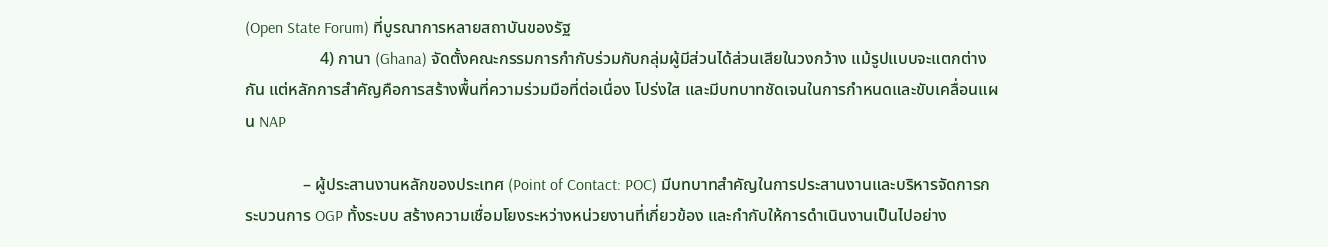(Open State Forum) ที่บูรณาการหลายสถาบันของรัฐ
                  4) กานา (Ghana) จัดตั้งคณะกรรมการกำกับร่วมกับกลุ่มผู้มีส่วนได้ส่วนเสียในวงกว้าง แม้รูปแบบจะแตกต่างกัน แต่หลักการสำคัญคือการสร้างพื้นที่ความร่วมมือที่ต่อเนื่อง โปร่งใส และมีบทบาทชัดเจนในการกำหนดและขับเคลื่อนแผน NAP

              – ผู้ประสานงานหลักของประเทศ (Point of Contact: POC) มีบทบาทสำคัญในการประสานงานและบริหารจัดการกระบวนการ OGP ทั้งระบบ สร้างความเชื่อมโยงระหว่างหน่วยงานที่เกี่ยวข้อง และกำกับให้การดำเนินงานเป็นไปอย่าง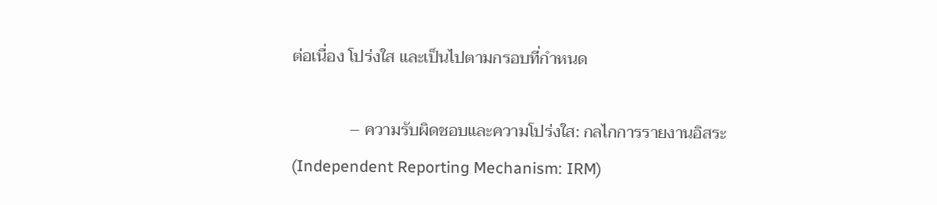ต่อเนื่อง โปร่งใส และเป็นไปตามกรอบที่กำหนด

              – ความรับผิดชอบและความโปร่งใส: กลไกการรายงานอิสระ (Independent Reporting Mechanism: IRM)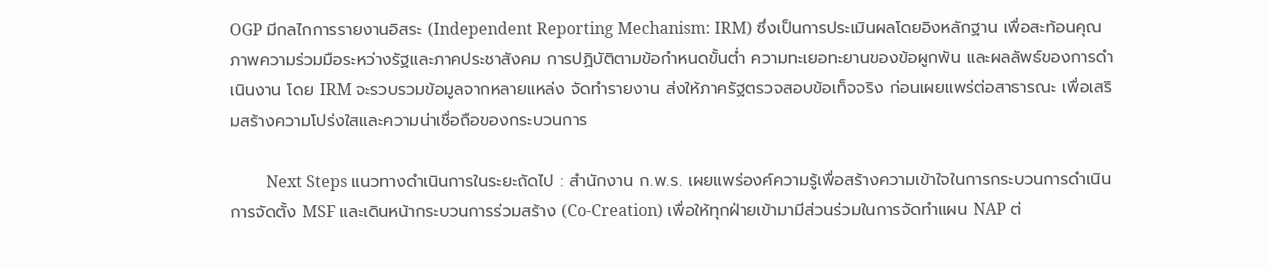OGP มีกลไกการรายงานอิสระ (Independent Reporting Mechanism: IRM) ซึ่งเป็นการประเมินผลโดยอิงหลักฐาน เพื่อสะท้อนคุณภาพความร่วมมือระหว่างรัฐและภาคประชาสังคม การปฏิบัติตามข้อกำหนดขั้นต่ำ ความทะเยอทะยานของข้อผูกพัน และผลลัพธ์ของการดำเนินงาน โดย IRM จะรวบรวมข้อมูลจากหลายแหล่ง จัดทำรายงาน ส่งให้ภาครัฐตรวจสอบข้อเท็จจริง ก่อนเผยแพร่ต่อสาธารณะ เพื่อเสริมสร้างความโปร่งใสและความน่าเชื่อถือของกระบวนการ

         Next Steps แนวทางดำเนินการในระยะถัดไป : สำนักงาน ก.พ.ร. เผยแพร่องค์ความรู้เพื่อสร้างความเข้าใจในการกระบวนการดำเนินการจัดตั้ง MSF และเดินหน้ากระบวนการร่วมสร้าง (Co-Creation) เพื่อให้ทุกฝ่ายเข้ามามีส่วนร่วมในการจัดทำแผน NAP ต่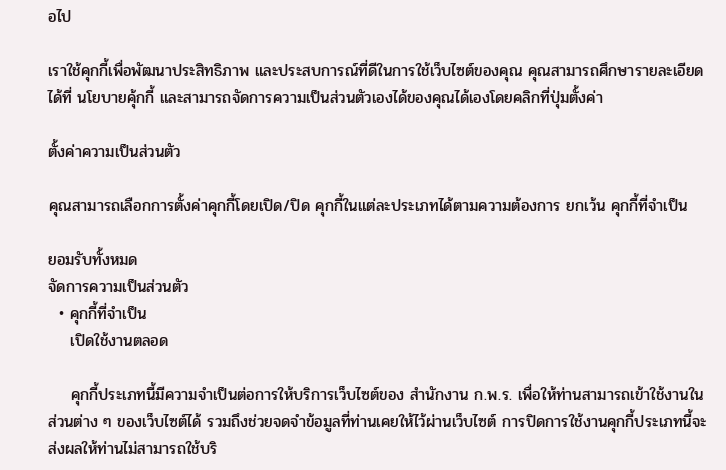อไป

เราใช้คุกกี้เพื่อพัฒนาประสิทธิภาพ และประสบการณ์ที่ดีในการใช้เว็บไซต์ของคุณ คุณสามารถศึกษารายละเอียดได้ที่ นโยบายคุ้กกี้ และสามารถจัดการความเป็นส่วนตัวเองได้ของคุณได้เองโดยคลิกที่ปุ่มตั้งค่า

ตั้งค่าความเป็นส่วนตัว

คุณสามารถเลือกการตั้งค่าคุกกี้โดยเปิด/ปิด คุกกี้ในแต่ละประเภทได้ตามความต้องการ ยกเว้น คุกกี้ที่จำเป็น

ยอมรับทั้งหมด
จัดการความเป็นส่วนตัว
  • คุกกี้ที่จำเป็น
    เปิดใช้งานตลอด

    คุกกี้ประเภทนี้มีความจำเป็นต่อการให้บริการเว็บไซต์ของ สำนักงาน ก.พ.ร. เพื่อให้ท่านสามารถเข้าใช้งานในส่วนต่าง ๆ ของเว็บไซต์ได้ รวมถึงช่วยจดจำข้อมูลที่ท่านเคยให้ไว้ผ่านเว็บไซต์ การปิดการใช้งานคุกกี้ประเภทนี้จะส่งผลให้ท่านไม่สามารถใช้บริ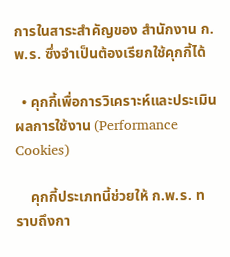การในสาระสำคัญของ สำนักงาน ก.พ.ร. ซึ่งจำเป็นต้องเรียกใช้คุกกี้ได้

  • คุกกี้เพื่อการวิเคราะห์และประเมินผลการใช้งาน (Performance Cookies)

    คุกกี้ประเภทนี้ช่วยให้ ก.พ.ร. ทราบถึงกา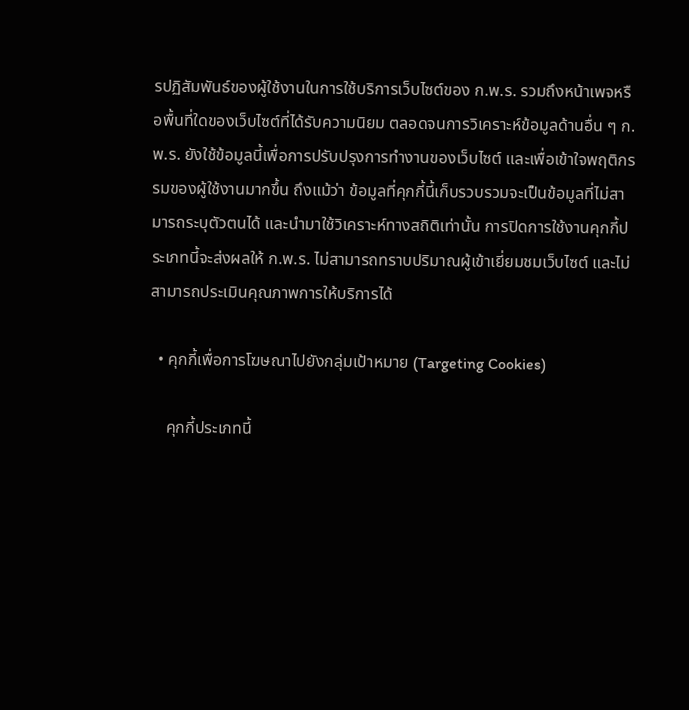รปฏิสัมพันธ์ของผู้ใช้งานในการใช้บริการเว็บไซต์ของ ก.พ.ร. รวมถึงหน้าเพจหรือพื้นที่ใดของเว็บไซต์ที่ได้รับความนิยม ตลอดจนการวิเคราะห์ข้อมูลด้านอื่น ๆ ก.พ.ร. ยังใช้ข้อมูลนี้เพื่อการปรับปรุงการทำงานของเว็บไซต์ และเพื่อเข้าใจพฤติกรรมของผู้ใช้งานมากขึ้น ถึงแม้ว่า ข้อมูลที่คุกกี้นี้เก็บรวบรวมจะเป็นข้อมูลที่ไม่สามารถระบุตัวตนได้ และนำมาใช้วิเคราะห์ทางสถิติเท่านั้น การปิดการใช้งานคุกกี้ประเภทนี้จะส่งผลให้ ก.พ.ร. ไม่สามารถทราบปริมาณผู้เข้าเยี่ยมชมเว็บไซต์ และไม่สามารถประเมินคุณภาพการให้บริการได้

  • คุกกี้เพื่อการโฆษณาไปยังกลุ่มเป้าหมาย (Targeting Cookies)

    คุกกี้ประเภทนี้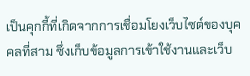เป็นคุกกี้ที่เกิดจากการเชื่อมโยงเว็บไซต์ของบุคคลที่สาม ซึ่งเก็บข้อมูลการเข้าใช้งานและเว็บ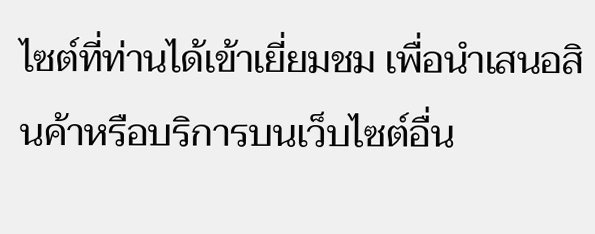ไซต์ที่ท่านได้เข้าเยี่ยมชม เพื่อนำเสนอสินค้าหรือบริการบนเว็บไซต์อื่น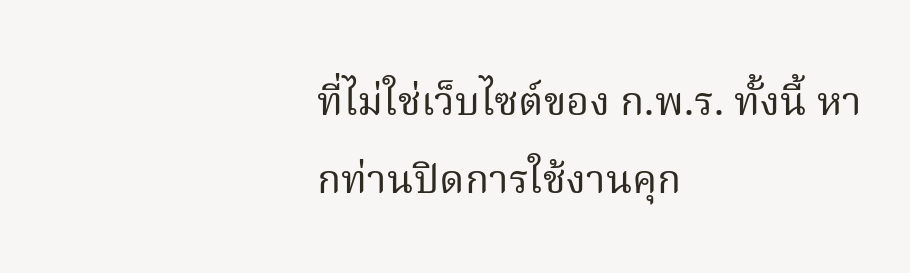ที่ไม่ใช่เว็บไซต์ของ ก.พ.ร. ทั้งนี้ หากท่านปิดการใช้งานคุก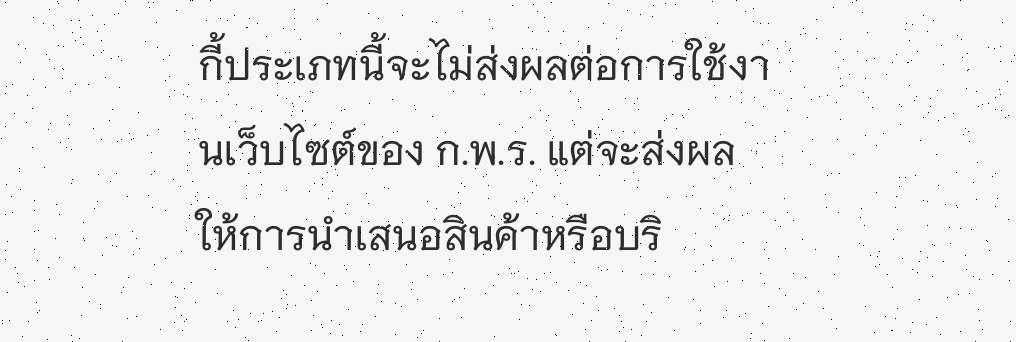กี้ประเภทนี้จะไม่ส่งผลต่อการใช้งานเว็บไซต์ของ ก.พ.ร. แต่จะส่งผลให้การนำเสนอสินค้าหรือบริ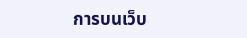การบนเว็บ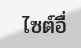ไซต์อื่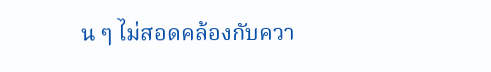น ๆ ไม่สอดคล้องกับควา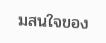มสนใจของ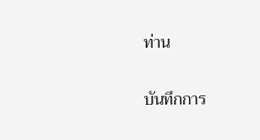ท่าน

บันทึกการ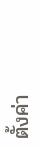ตั้งค่า